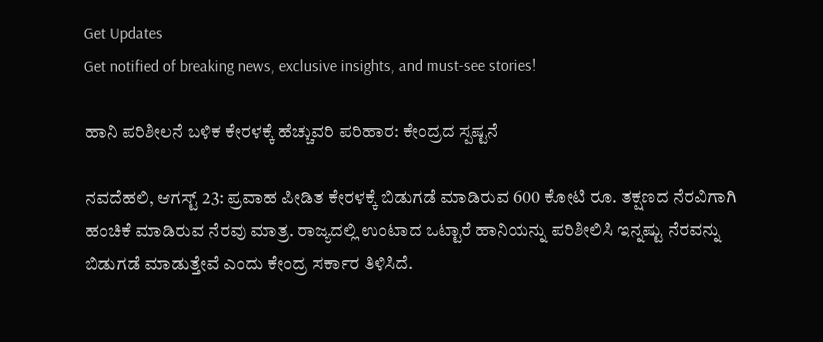Get Updates
Get notified of breaking news, exclusive insights, and must-see stories!

ಹಾನಿ ಪರಿಶೀಲನೆ ಬಳಿಕ ಕೇರಳಕ್ಕೆ ಹೆಚ್ಚುವರಿ ಪರಿಹಾರ: ಕೇಂದ್ರದ ಸ್ಪಷ್ಟನೆ

ನವದೆಹಲಿ, ಆಗಸ್ಟ್ 23: ಪ್ರವಾಹ ಪೀಡಿತ ಕೇರಳಕ್ಕೆ ಬಿಡುಗಡೆ ಮಾಡಿರುವ 600 ಕೋಟಿ ರೂ. ತಕ್ಷಣದ ನೆರವಿಗಾಗಿ ಹಂಚಿಕೆ ಮಾಡಿರುವ ನೆರವು ಮಾತ್ರ. ರಾಜ್ಯದಲ್ಲಿ ಉಂಟಾದ ಒಟ್ಟಾರೆ ಹಾನಿಯನ್ನು ಪರಿಶೀಲಿಸಿ ಇನ್ನಷ್ಟು ನೆರವನ್ನು ಬಿಡುಗಡೆ ಮಾಡುತ್ತೇವೆ ಎಂದು ಕೇಂದ್ರ ಸರ್ಕಾರ ತಿಳಿಸಿದೆ.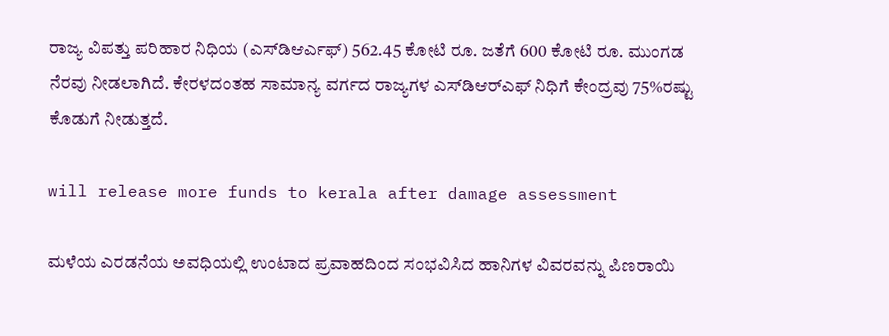ರಾಜ್ಯ ವಿಪತ್ತು ಪರಿಹಾರ ನಿಧಿಯ (ಎಸ್‌ಡಿಆರ್ಎಫ್) 562.45 ಕೋಟಿ ರೂ. ಜತೆಗೆ 600 ಕೋಟಿ ರೂ. ಮುಂಗಡ ನೆರವು ನೀಡಲಾಗಿದೆ. ಕೇರಳದಂತಹ ಸಾಮಾನ್ಯ ವರ್ಗದ ರಾಜ್ಯಗಳ ಎಸ್‌ಡಿಆರ್‌ಎಫ್ ನಿಧಿಗೆ ಕೇಂದ್ರವು 75%ರಷ್ಟು ಕೊಡುಗೆ ನೀಡುತ್ತದೆ.

will release more funds to kerala after damage assessment

ಮಳೆಯ ಎರಡನೆಯ ಅವಧಿಯಲ್ಲಿ ಉಂಟಾದ ಪ್ರವಾಹದಿಂದ ಸಂಭವಿಸಿದ ಹಾನಿಗಳ ವಿವರವನ್ನು ಪಿಣರಾಯಿ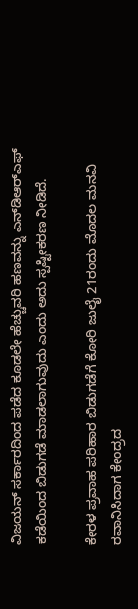ವಿಜಯನ್ ಸರ್ಕಾರದಿಂದ ಪಡೆದ ಕೂಡಲೇ ಹೆಚ್ಚುವರಿ ಹಣವನ್ನು ಎನ್‌ಡಿಆರ್‌ಎಫ್‌ ಕಡೆಯಿಂದ ಬಿಡುಗಡೆ ಮಾಡಲಾಗುವುದು ಎಂದು ಅದು ಸ್ಪಷ್ಟೀಕರಣ ನೀಡಿದೆ.

ಕೇರಳ ಪ್ರವಾಹ ಪರಿಹಾರ ಬಿಡುಗಡೆಗೆ ಕೋರಿ ಜುಲೈ 21ರಂದು ಮೊದಲ ಮನವಿ ರವಾನಿಸಿದಾಗ ಕೇಂದ್ರದ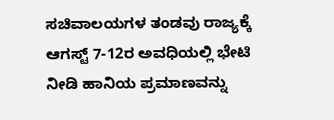ಸಚಿವಾಲಯಗಳ ತಂಡವು ರಾಜ್ಯಕ್ಕೆ ಆಗಸ್ಟ್ 7-12ರ ಅವಧಿಯಲ್ಲಿ ಭೇಟಿ ನೀಡಿ ಹಾನಿಯ ಪ್ರಮಾಣವನ್ನು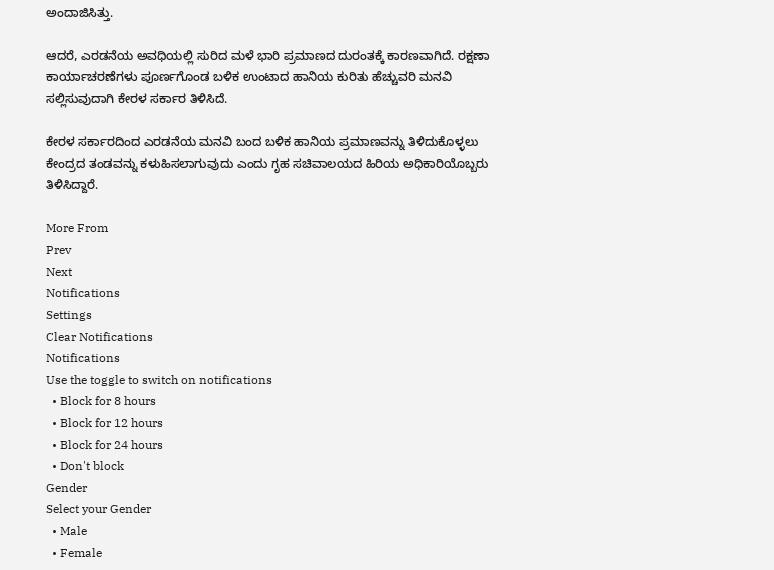ಅಂದಾಜಿಸಿತ್ತು.

ಆದರೆ, ಎರಡನೆಯ ಅವಧಿಯಲ್ಲಿ ಸುರಿದ ಮಳೆ ಭಾರಿ ಪ್ರಮಾಣದ ದುರಂತಕ್ಕೆ ಕಾರಣವಾಗಿದೆ. ರಕ್ಷಣಾ ಕಾರ್ಯಾಚರಣೆಗಳು ಪೂರ್ಣಗೊಂಡ ಬಳಿಕ ಉಂಟಾದ ಹಾನಿಯ ಕುರಿತು ಹೆಚ್ಚುವರಿ ಮನವಿ ಸಲ್ಲಿಸುವುದಾಗಿ ಕೇರಳ ಸರ್ಕಾರ ತಿಳಿಸಿದೆ.

ಕೇರಳ ಸರ್ಕಾರದಿಂದ ಎರಡನೆಯ ಮನವಿ ಬಂದ ಬಳಿಕ ಹಾನಿಯ ಪ್ರಮಾಣವನ್ನು ತಿಳಿದುಕೊಳ್ಳಲು ಕೇಂದ್ರದ ತಂಡವನ್ನು ಕಳುಹಿಸಲಾಗುವುದು ಎಂದು ಗೃಹ ಸಚಿವಾಲಯದ ಹಿರಿಯ ಅಧಿಕಾರಿಯೊಬ್ಬರು ತಿಳಿಸಿದ್ದಾರೆ.

More From
Prev
Next
Notifications
Settings
Clear Notifications
Notifications
Use the toggle to switch on notifications
  • Block for 8 hours
  • Block for 12 hours
  • Block for 24 hours
  • Don't block
Gender
Select your Gender
  • Male
  • Female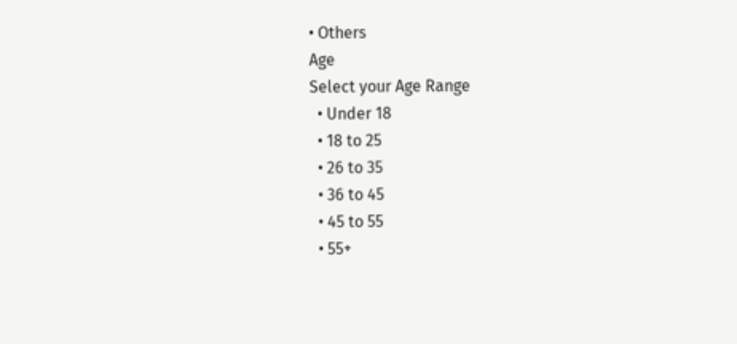• Others
Age
Select your Age Range
  • Under 18
  • 18 to 25
  • 26 to 35
  • 36 to 45
  • 45 to 55
  • 55+